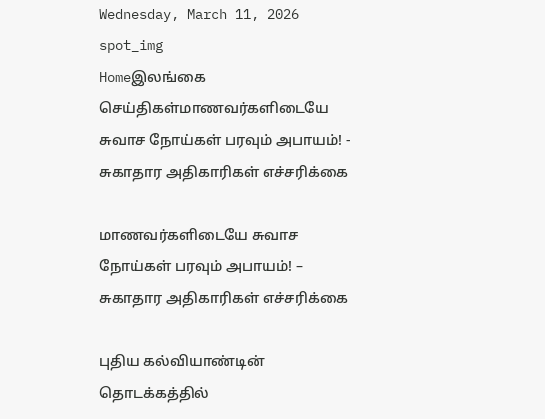Wednesday, March 11, 2026
spot_img
Homeஇலங்கை செய்திகள்மாணவர்களிடையே சுவாச நோய்கள் பரவும் அபாயம்! - சுகாதார அதிகாரிகள் எச்சரிக்கை

மாணவர்களிடையே சுவாச நோய்கள் பரவும் அபாயம்! – சுகாதார அதிகாரிகள் எச்சரிக்கை

புதிய கல்வியாண்டின் தொடக்கத்தில்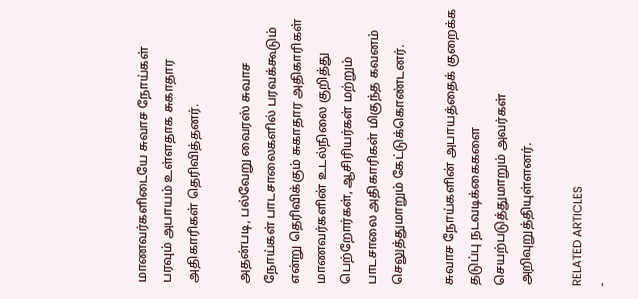மாணவர்களிடையே சுவாச நோய்கள் பரவும் அபாயம் உள்ளதாக சுகாதார அதிகாரிகள் தெரிவித்தனர்.

அதன்படி, பல்வேறு வைரஸ் சுவாச நோய்கள் பாடசாலைகளில் பரவக்கூடும் என்று தெரிவிக்கும் சுகாதார அதிகாரிகள் மாணவர்களின் உடல்நிலை குறித்து பெற்றோர்கள், ஆசிரியர்கள் மற்றும் பாடசாலை அதிகாரிகள் மிகுந்த கவனம் செலுத்துமாறும் கேட்டுக்கொண்டனர்.

சுவாச நோய்களின் அபாயத்தைக் குறைக்க தடுப்பு நடவடிக்கைகளை செயற்படுத்துமாறும் அவர்கள் அறிவுறுத்தியுள்ளனர்.

RELATED ARTICLES
-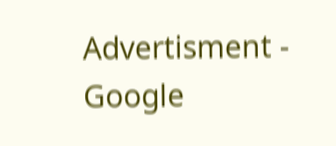Advertisment -
Google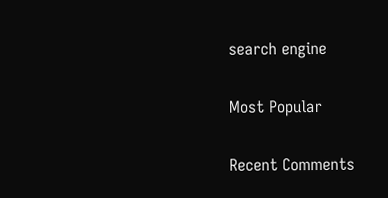search engine

Most Popular

Recent Comments